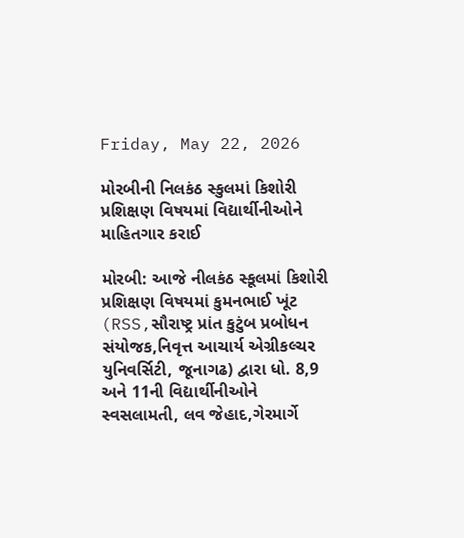Friday, May 22, 2026

મોરબીની નિલકંઠ સ્કુલમાં કિશોરી પ્રશિક્ષણ વિષયમાં વિદ્યાર્થીનીઓને માહિતગાર કરાઈ

મોરબી: આજે નીલકંઠ સ્કૂલમાં કિશોરી પ્રશિક્ષણ વિષયમાં કુમનભાઈ ખૂંટ (RSS,સૌરાષ્ટ્ર પ્રાંત કુટુંબ પ્રબોધન સંયોજક,નિવૃત્ત આચાર્ય એગ્રીકલ્ચર યુનિવર્સિટી, જૂનાગઢ) દ્વારા ધો. 8,9 અને 11ની વિદ્યાર્થીનીઓને સ્વસલામતી, લવ જેહાદ,ગેરમાર્ગે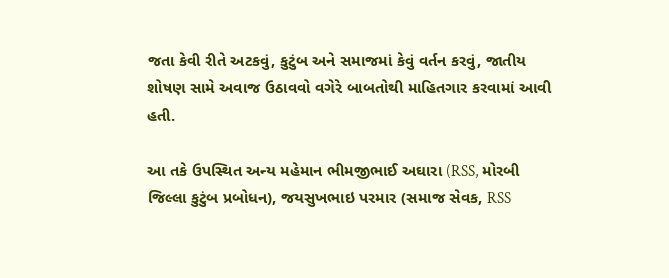જતા કેવી રીતે અટકવું, કુટુંબ અને સમાજમાં કેવું વર્તન કરવું, જાતીય શોષણ સામે અવાજ ઉઠાવવો વગેરે બાબતોથી માહિતગાર કરવામાં આવી હતી.

આ તકે ઉપસ્થિત અન્ય મહેમાન ભીમજીભાઈ અઘારા (RSS, મોરબી જિલ્લા કુટુંબ પ્રબોધન), જયસુખભાઇ પરમાર (સમાજ સેવક, RSS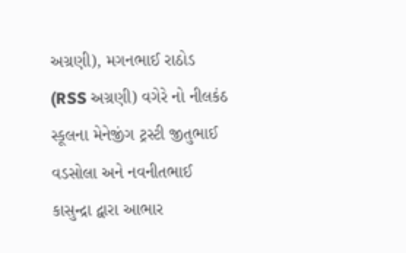અગ્રણી), મગનભાઈ રાઠોડ (RSS અગ્રણી) વગેરે નો નીલકંઠ સ્કૂલના મેનેજીંગ ટ્રસ્ટી જીતુભાઈ વડસોલા અને નવનીતભાઈ કાસુન્દ્રા દ્વારા આભાર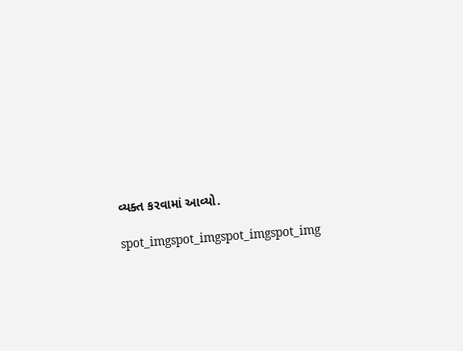વ્યક્ત કરવામાં આવ્યો.

spot_imgspot_imgspot_imgspot_img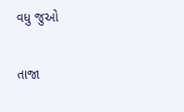વધુ જુઓ

તાજા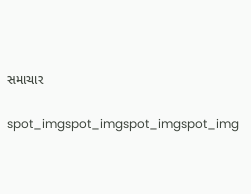સમાચાર

spot_imgspot_imgspot_imgspot_img